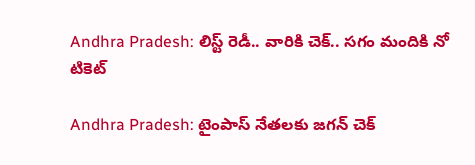Andhra Pradesh: లిస్ట్ రెడీ.. వారికి చెక్‌.. సగం మందికి నో టికెట్‌

Andhra Pradesh: టైంపాస్‌ నేతలకు జగన్ చెక్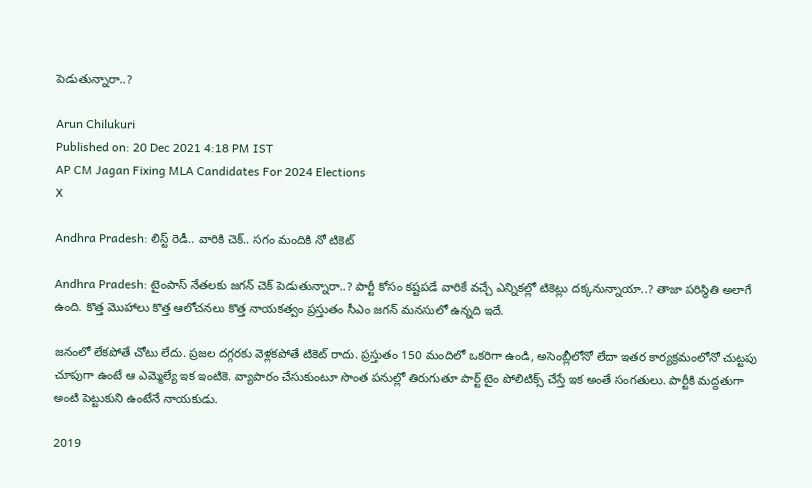పెడుతున్నారా..?

Arun Chilukuri
Published on: 20 Dec 2021 4:18 PM IST
AP CM Jagan Fixing MLA Candidates For 2024 Elections
X

Andhra Pradesh: లిస్ట్ రెడీ.. వారికి చెక్‌.. సగం మందికి నో టికెట్‌

Andhra Pradesh: టైంపాస్‌ నేతలకు జగన్ చెక్ పెడుతున్నారా..? పార్టీ కోసం కష్టపడే వారికే వచ్చే ఎన్నికల్లో టికెట్లు దక్కనున్నాయా..? తాజా పరిస్థితి అలాగే ఉంది. కొత్త మొహాలు కొత్త ఆలోచనలు కొత్త నాయకత్వం ప్రస్తుతం సీఎం జగన్ మనసులో ఉన్నది ఇదే.

జనంలో లేకపోతే చోటు లేదు. ప్రజల దగ్గరకు వెళ్లకపోతే టికెట్ రాదు. ప్రస్తుతం 150 మందిలో ఒకరిగా ఉండి, అసెంబ్లీలోనో లేదా ఇతర కార్యక్రమంలోనో చుట్టపు చూపుగా ఉంటే ఆ ఎమ్మెల్యే ఇక ఇంటికె. వ్యాపారం చేసుకుంటూ సొంత పనుల్లో తిరుగుతూ పార్ట్ టైం పోలిటిక్స్ చేస్తే ఇక అంతే సంగతులు. పార్టీకి మద్దతుగా అంటి పెట్టుకుని ఉంటేనే నాయకుడు.

2019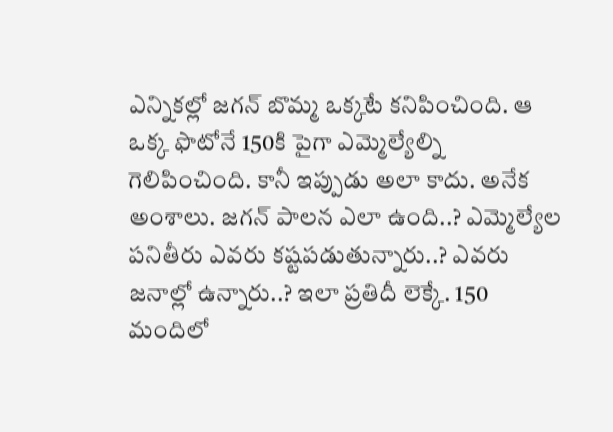ఎన్నికల్లో జగన్ బొమ్మ ఒక్కటే కనిపించింది. ఆ ఒక్క ఫొటోనే 150కి పైగా ఎమ్మెల్యేల్ని గెలిపించింది. కానీ ఇప్పుడు అలా కాదు. అనేక అంశాలు. జగన్ పాలన ఎలా ఉంది..? ఎమ్మెల్యేల పనితీరు ఎవరు కష్టపడుతున్నారు..? ఎవరు జనాల్లో ఉన్నారు..? ఇలా ప్రతిదీ లెక్కే. 150 మందిలో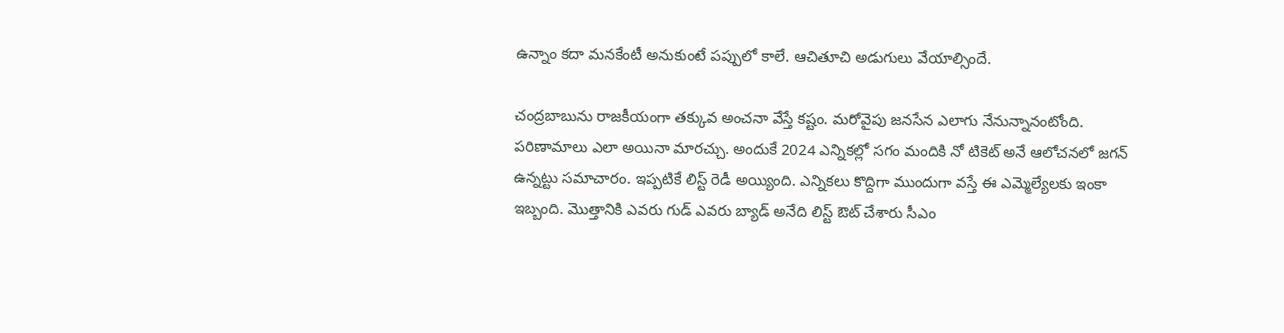ఉన్నాం కదా మనకేంటీ అనుకుంటే పప్పులో కాలే. ఆచితూచి అడుగులు వేయాల్సిందే.

చంద్రబాబును రాజకీయంగా తక్కువ అంచనా వేస్తే కష్టం. మరోవైపు జనసేన ఎలాగు నేనున్నానంటోంది. పరిణామాలు ఎలా అయినా మారచ్చు. అందుకే 2024 ఎన్నికల్లో సగం మందికి నో టికెట్ అనే ఆలోచనలో జగన్‌ ఉన్నట్టు సమాచారం. ఇప్పటికే లిస్ట్ రెడీ అయ్యింది. ఎన్నికలు కొద్దిగా ముందుగా వస్తే ఈ ఎమ్మెల్యేలకు ఇంకా ఇబ్బంది. మొత్తానికి ఎవరు గుడ్ ఎవరు బ్యాడ్ అనేది లిస్ట్ ఔట్ చేశారు సీఎం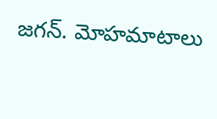జగన్‌. మోహమాటాలు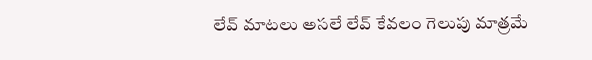లేవ్ మాటలు అసలే లేవ్ కేవలం గెలుపు మాత్రమే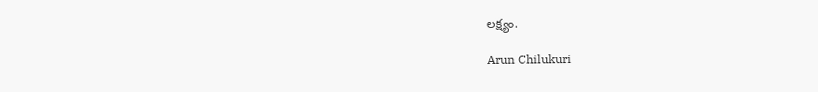లక్ష్యం.

Arun Chilukuri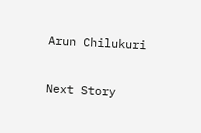Arun Chilukuri

Next Story